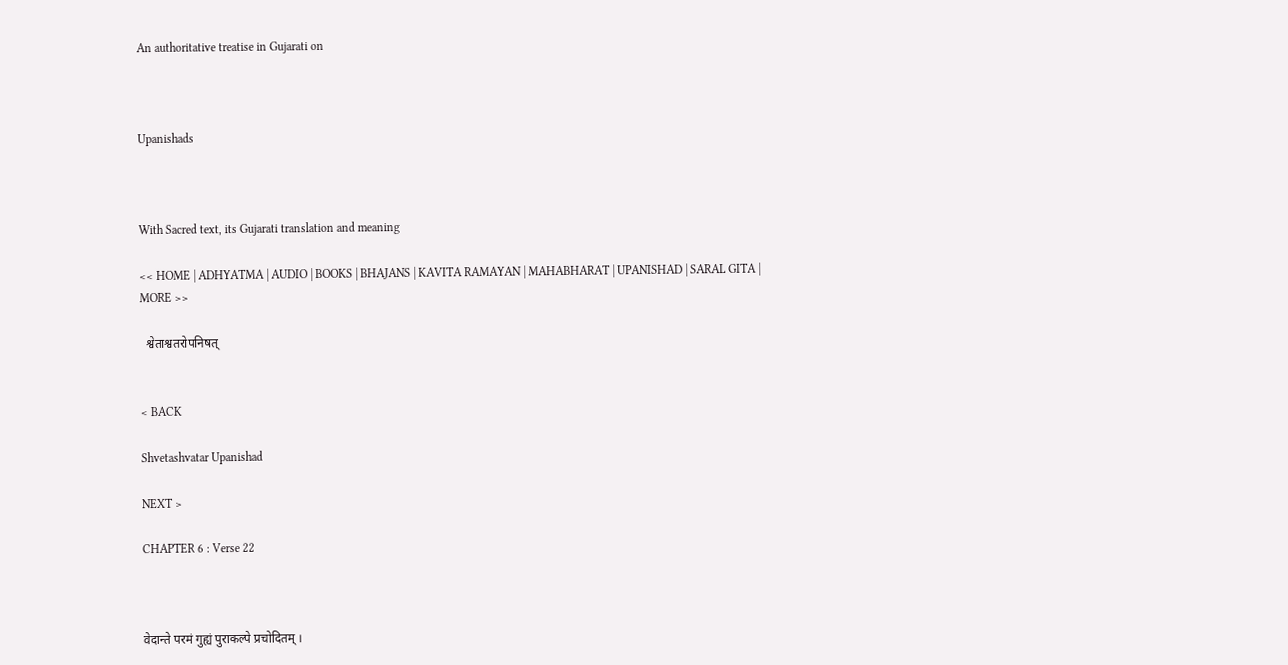An authoritative treatise in Gujarati on



Upanishads



With Sacred text, its Gujarati translation and meaning

<< HOME | ADHYATMA | AUDIO | BOOKS | BHAJANS | KAVITA RAMAYAN | MAHABHARAT | UPANISHAD | SARAL GITA | MORE >>

  श्वेताश्वतरोपनिषत्


< BACK

Shvetashvatar Upanishad

NEXT >

CHAPTER 6 : Verse 22



वेदान्ते परमं गुह्यं पुराकल्पे प्रचोदितम् ।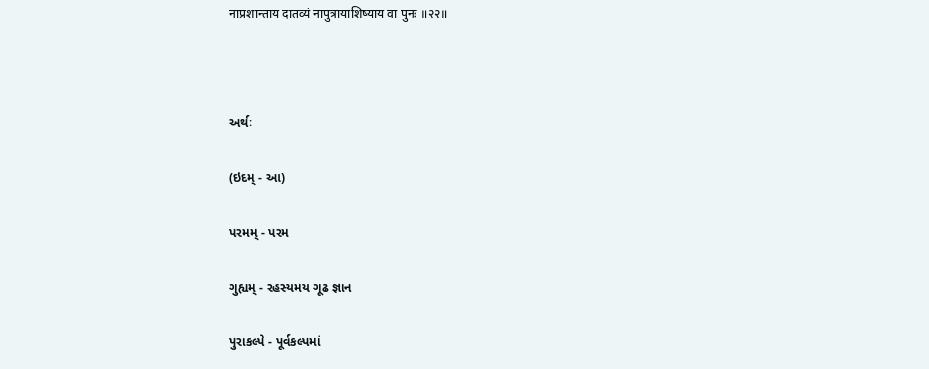नाप्रशान्ताय दातव्यं नापुत्रायाशिष्याय वा पुनः ॥२२॥



અર્થઃ

(ઇદમ્ - આ)

પરમમ્ - પરમ

ગુહ્યમ્ - રહસ્યમય ગૂઢ જ્ઞાન

પુરાકલ્પે - પૂર્વકલ્પમાં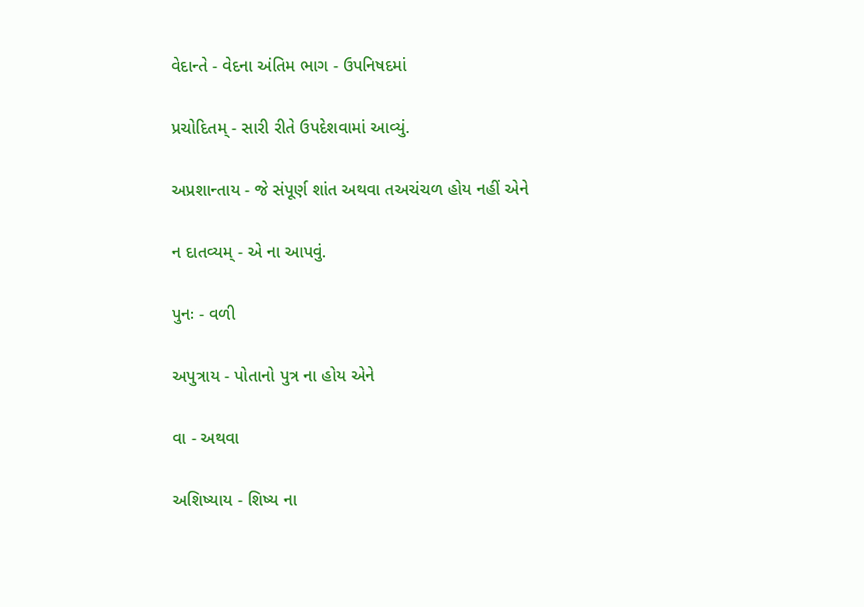વેદાન્તે - વેદના અંતિમ ભાગ - ઉપનિષદમાં

પ્રચોદિતમ્ - સારી રીતે ઉપદેશવામાં આવ્યું.

અપ્રશાન્તાય - જે સંપૂર્ણ શાંત અથવા તઅચંચળ હોય નહીં એને

ન દાતવ્યમ્ - એ ના આપવું.

પુનઃ - વળી

અપુત્રાય - પોતાનો પુત્ર ના હોય એને

વા - અથવા

અશિષ્યાય - શિષ્ય ના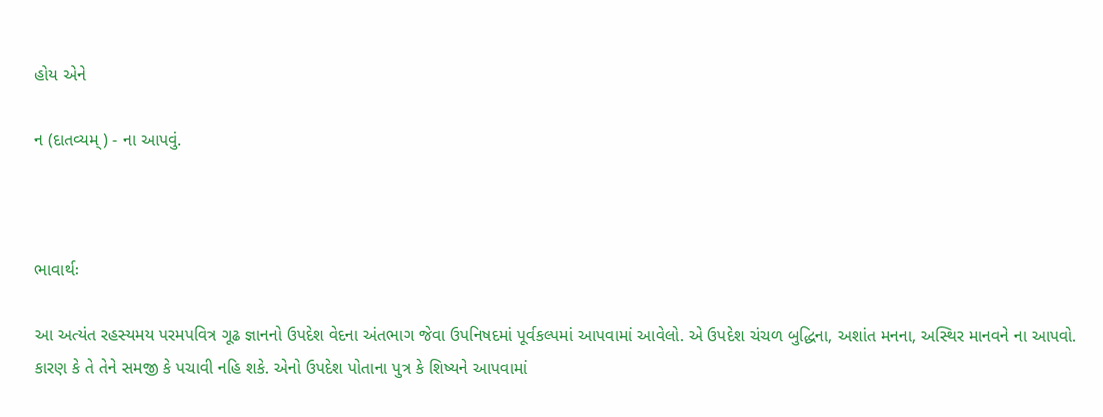હોય એને

ન (દાતવ્યમ્) - ના આપવું.



ભાવાર્થઃ

આ અત્યંત રહસ્યમય પરમપવિત્ર ગૂઢ જ્ઞાનનો ઉપદેશ વેદના અંતભાગ જેવા ઉપનિષદમાં પૂર્વકલ્પમાં આપવામાં આવેલો. એ ઉપદેશ ચંચળ બુદ્ધિના, અશાંત મનના, અસ્થિર માનવને ના આપવો. કારણ કે તે તેને સમજી કે પચાવી નહિ શકે. એનો ઉપદેશ પોતાના પુત્ર કે શિષ્યને આપવામાં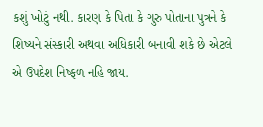કશું ખોટું નથી. કારણ કે પિતા કે ગુરુ પોતાના પુત્રને કે શિષ્યને સંસ્કારી અથવા અધિકારી બનાવી શકે છે એટલે એ ઉપદેશ નિષ્ફળ નહિ જાય.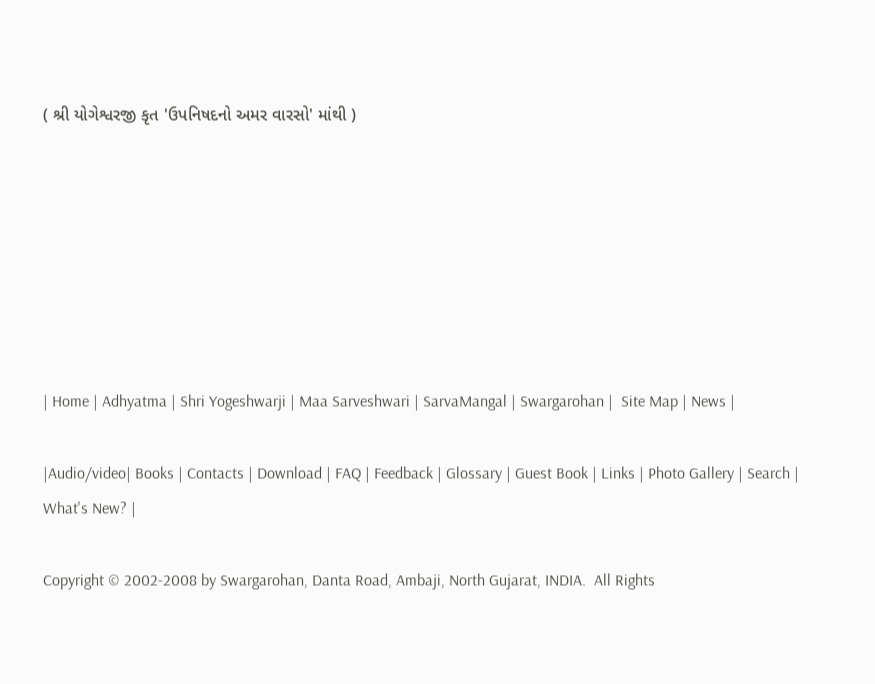( શ્રી યોગેશ્વરજી કૃત 'ઉપનિષદનો અમર વારસો' માંથી )







| Home | Adhyatma | Shri Yogeshwarji | Maa Sarveshwari | SarvaMangal | Swargarohan |  Site Map | News |

|Audio/video| Books | Contacts | Download | FAQ | Feedback | Glossary | Guest Book | Links | Photo Gallery | Search | What's New? |

Copyright © 2002-2008 by Swargarohan, Danta Road, Ambaji, North Gujarat, INDIA.  All Rights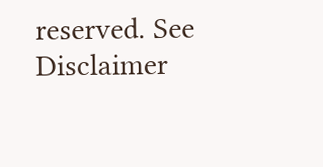reserved. See Disclaimer